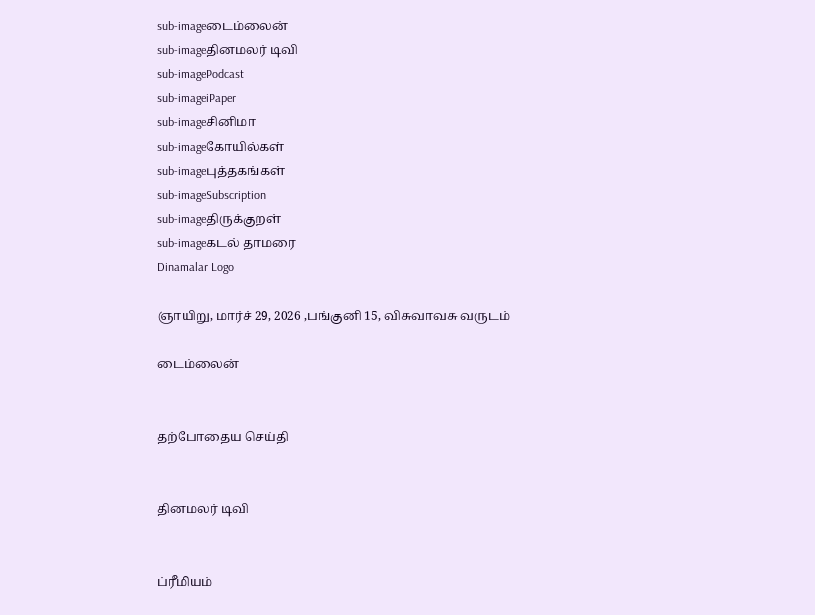sub-imageடைம்லைன்
sub-imageதினமலர் டிவி
sub-imagePodcast
sub-imageiPaper
sub-imageசினிமா
sub-imageகோயில்கள்
sub-imageபுத்தகங்கள்
sub-imageSubscription
sub-imageதிருக்குறள்
sub-imageகடல் தாமரை
Dinamalar Logo

ஞாயிறு, மார்ச் 29, 2026 ,பங்குனி 15, விசுவாவசு வருடம்

டைம்லைன்


தற்போதைய செய்தி


தினமலர் டிவி


ப்ரீமியம்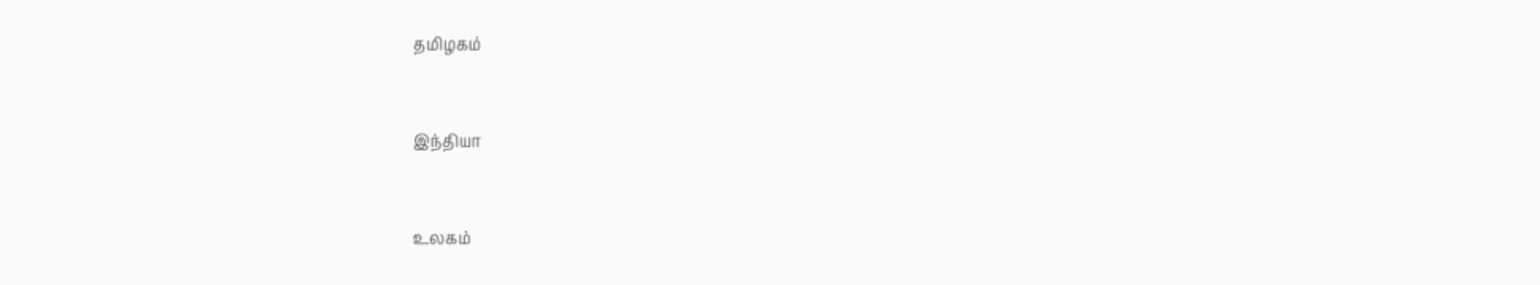தமிழகம்


இந்தியா


உலகம்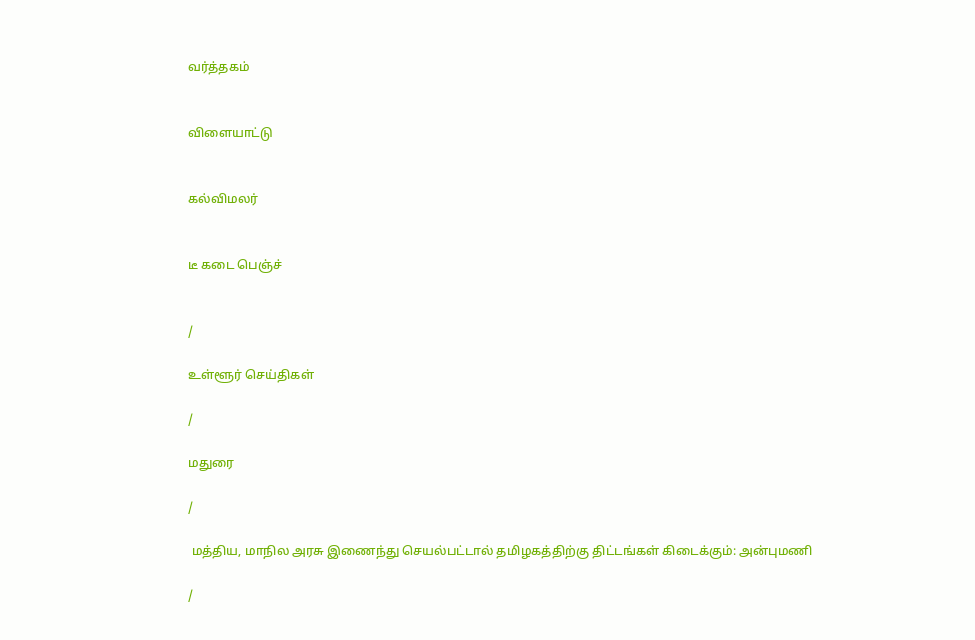வர்த்தகம்


விளையாட்டு


கல்விமலர்


டீ கடை பெஞ்ச்


/

உள்ளூர் செய்திகள்

/

மதுரை

/

 மத்திய, மாநில அரசு இணைந்து செயல்பட்டால் தமிழகத்திற்கு திட்டங்கள் கிடைக்கும்: அன்புமணி

/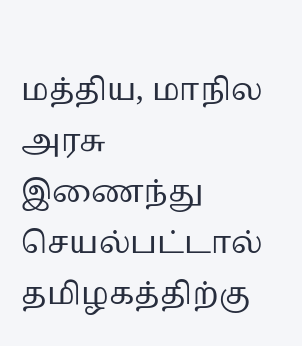மத்திய, மாநில அரசு இணைந்து செயல்பட்டால் தமிழகத்திற்கு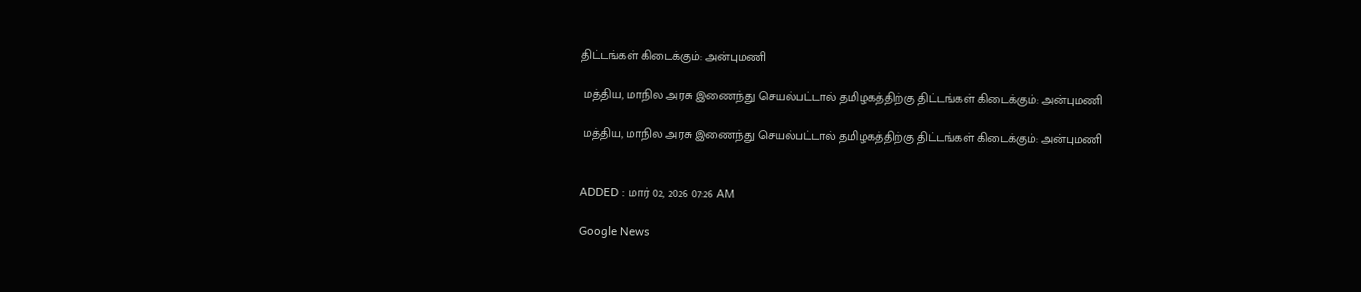திட்டங்கள் கிடைக்கும்: அன்புமணி

 மத்திய, மாநில அரசு இணைந்து செயல்பட்டால் தமிழகத்திற்கு திட்டங்கள் கிடைக்கும்: அன்புமணி

 மத்திய, மாநில அரசு இணைந்து செயல்பட்டால் தமிழகத்திற்கு திட்டங்கள் கிடைக்கும்: அன்புமணி


ADDED : மார் 02, 2026 07:26 AM

Google News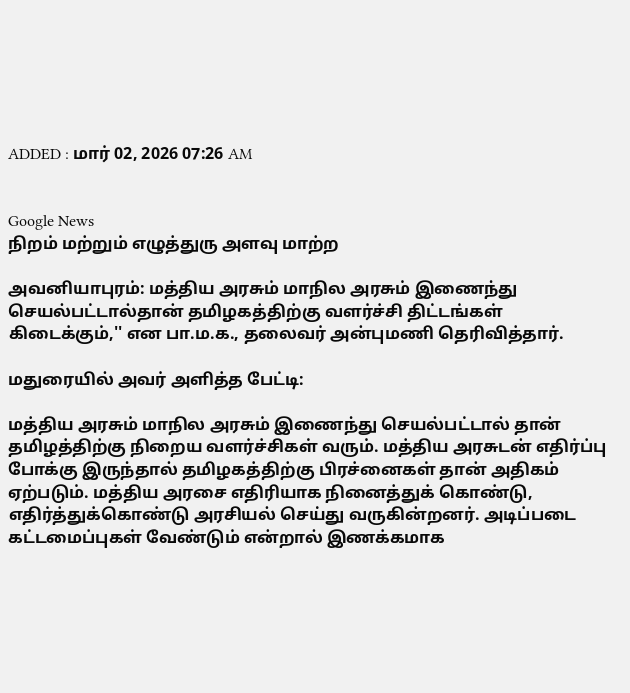ADDED : மார் 02, 2026 07:26 AM


Google News
நிறம் மற்றும் எழுத்துரு அளவு மாற்ற

அவனியாபுரம்: மத்திய அரசும் மாநில அரசும் இணைந்து செயல்பட்டால்தான் தமிழகத்திற்கு வளர்ச்சி திட்டங்கள் கிடைக்கும்,'' என பா.ம.க., தலைவர் அன்புமணி தெரிவித்தார்.

மதுரையில் அவர் அளித்த பேட்டி:

மத்திய அரசும் மாநில அரசும் இணைந்து செயல்பட்டால் தான் தமிழத்திற்கு நிறைய வளர்ச்சிகள் வரும். மத்திய அரசுடன் எதிர்ப்பு போக்கு இருந்தால் தமிழகத்திற்கு பிரச்னைகள் தான் அதிகம் ஏற்படும். மத்திய அரசை எதிரியாக நினைத்துக் கொண்டு, எதிர்த்துக்கொண்டு அரசியல் செய்து வருகின்றனர். அடிப்படை கட்டமைப்புகள் வேண்டும் என்றால் இணக்கமாக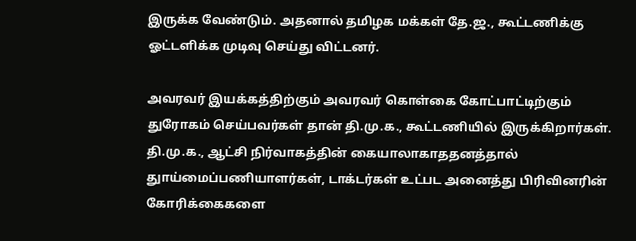இருக்க வேண்டும். அதனால் தமிழக மக்கள் தே.ஜ., கூட்டணிக்கு ஓட்டளிக்க முடிவு செய்து விட்டனர்.

அவரவர் இயக்கத்திற்கும் அவரவர் கொள்கை கோட்பாட்டிற்கும் துரோகம் செய்பவர்கள் தான் தி.மு.க., கூட்டணியில் இருக்கிறார்கள். தி.மு.க., ஆட்சி நிர்வாகத்தின் கையாலாகாததனத்தால் துாய்மைப்பணியாளர்கள், டாக்டர்கள் உட்பட அனைத்து பிரிவினரின் கோரிக்கைகளை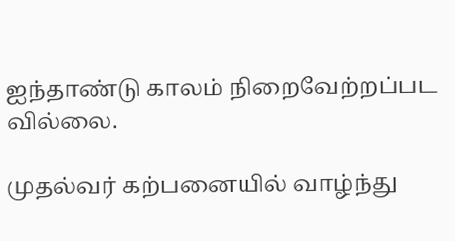ஐந்தாண்டு காலம் நிறைவேற்றப்பட வில்லை.

முதல்வர் கற்பனையில் வாழ்ந்து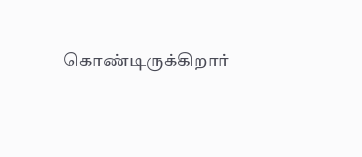கொண்டிருக்கிறார்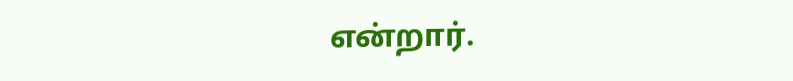என்றார்.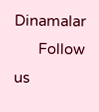Dinamalar
      Follow us